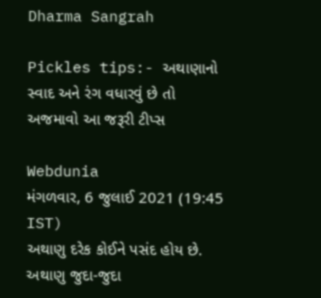Dharma Sangrah

Pickles tips:- અથાણાનો સ્વાદ અને રંગ વધારવું છે તો અજમાવો આ જરૂરી ટીપ્સ

Webdunia
મંગળવાર, 6 જુલાઈ 2021 (19:45 IST)
અથાણુ દરેક કોઈને પસંદ હોય છે. અથાણુ જુદા-જુદા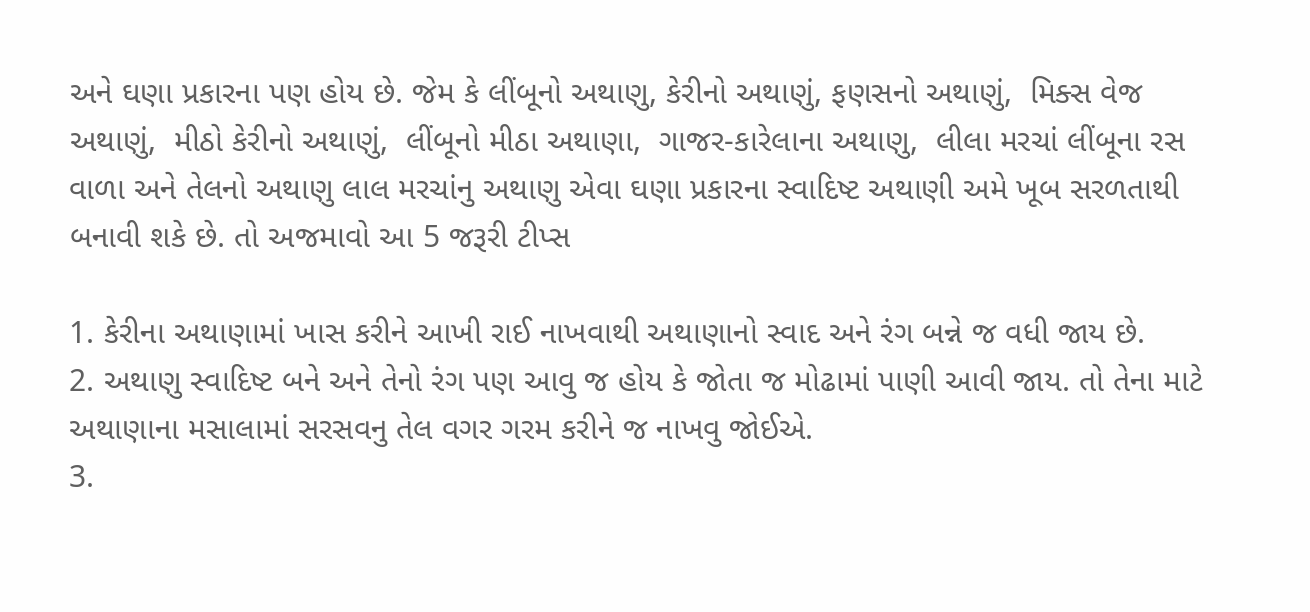અને ઘણા પ્રકારના પણ હોય છે. જેમ કે લીંબૂનો અથાણુ, કેરીનો અથાણું, ફણસનો અથાણું,  મિક્સ વેજ અથાણું,  મીઠો કેરીનો અથાણું,  લીંબૂનો મીઠા અથાણા,  ગાજર-કારેલાના અથાણુ,  લીલા મરચાં લીંબૂના રસ વાળા અને તેલનો અથાણુ લાલ મરચાંનુ અથાણુ એવા ઘણા પ્રકારના સ્વાદિષ્ટ અથાણી અમે ખૂબ સરળતાથી બનાવી શકે છે. તો અજમાવો આ 5 જરૂરી ટીપ્સ

1. કેરીના અથાણામાં ખાસ કરીને આખી રાઈ નાખવાથી અથાણાનો સ્વાદ અને રંગ બન્ને જ વધી જાય છે.
2. અથાણુ સ્વાદિષ્ટ બને અને તેનો રંગ પણ આવુ જ હોય કે જોતા જ મોઢામાં પાણી આવી જાય. તો તેના માટે અથાણાના મસાલામાં સરસવનુ તેલ વગર ગરમ કરીને જ નાખવુ જોઈએ.
3.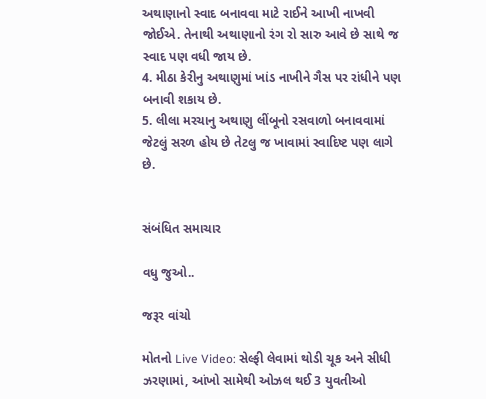અથાણાનો સ્વાદ બનાવવા માટે રાઈને આખી નાખવી જોઈએ. તેનાથી અથાણાનો રંગ રો સારુ આવે છે સાથે જ સ્વાદ પણ વધી જાય છે.
4. મીઠા કેરીનુ અથાણુમાં ખાંડ નાખીને ગૈસ પર રાંધીને પણ બનાવી શકાય છે.
5. લીલા મરચાનુ અથાણુ લીંબૂનો રસવાળો બનાવવામાં જેટલું સરળ હોય છે તેટલુ જ ખાવામાં સ્વાદિષ્ટ પણ લાગે છે.


સંબંધિત સમાચાર

વધુ જુઓ..

જરૂર વાંચો

મોતનો Live Video: સેલ્ફી લેવામાં થોડી ચૂક અને સીધી ઝરણામાં, આંખો સામેથી ઓઝલ થઈ 3 યુવતીઓ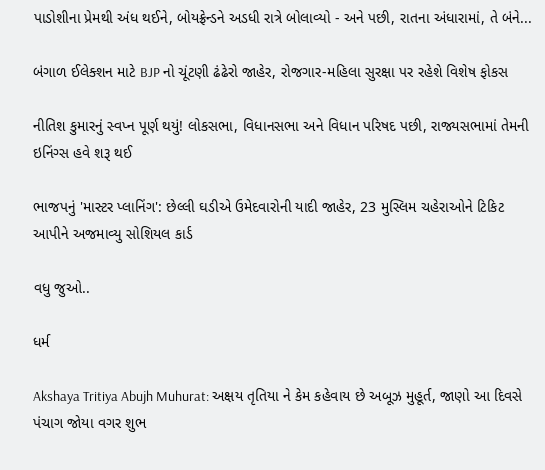પાડોશીના પ્રેમથી અંધ થઈને, બોયફ્રેન્ડને અડધી રાત્રે બોલાવ્યો - અને પછી, રાતના અંધારામાં, તે બંને...

બંગાળ ઈલેક્શન માટે BJP નો ચૂંટણી ઢંઢેરો જાહેર, રોજગાર-મહિલા સુરક્ષા પર રહેશે વિશેષ ફોકસ

નીતિશ કુમારનું સ્વપ્ન પૂર્ણ થયું! લોકસભા, વિધાનસભા અને વિધાન પરિષદ પછી, રાજ્યસભામાં તેમની ઇનિંગ્સ હવે શરૂ થઈ

ભાજપનું 'માસ્ટર પ્લાનિંગ': છેલ્લી ઘડીએ ઉમેદવારોની યાદી જાહેર, 23 મુસ્લિમ ચહેરાઓને ટિકિટ આપીને અજમાવ્યુ સોશિયલ કાર્ડ

વધુ જુઓ..

ધર્મ

Akshaya Tritiya Abujh Muhurat: અક્ષય તૃતિયા ને કેમ કહેવાય છે અબૂઝ મુહૂર્ત, જાણો આ દિવસે પંચાગ જોયા વગર શુભ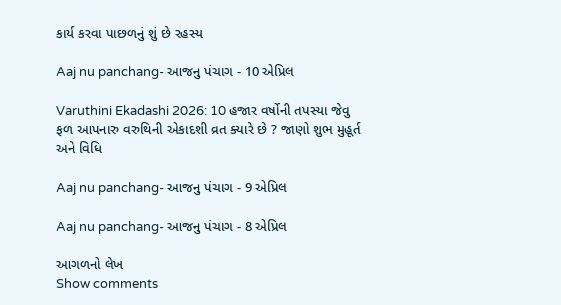કાર્ય કરવા પાછળનું શું છે રહસ્ય

Aaj nu panchang- આજનુ પંચાગ - 10 એપ્રિલ

Varuthini Ekadashi 2026: 10 હજાર વર્ષોની તપસ્યા જેવુ ફળ આપનારુ વરુથિની એકાદશી વ્રત ક્યારે છે ? જાણો શુભ મુહૂર્ત અને વિધિ

Aaj nu panchang- આજનુ પંચાગ - 9 એપ્રિલ

Aaj nu panchang- આજનુ પંચાગ - 8 એપ્રિલ

આગળનો લેખ
Show comments